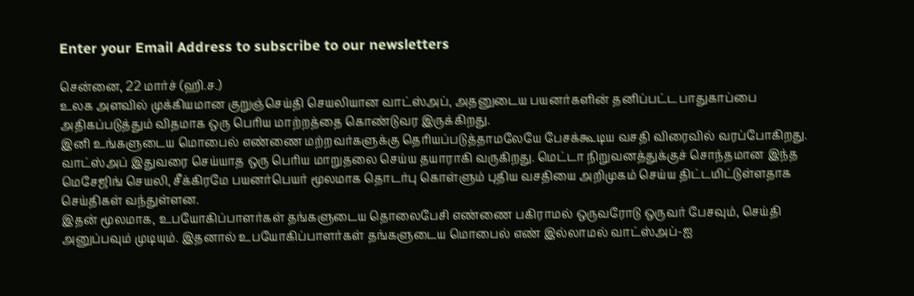Enter your Email Address to subscribe to our newsletters

சென்னை, 22 மார்ச் (ஹி.ச.)
உலக அளவில் முக்கியமான குறுஞ்செய்தி செயலியான வாட்ஸ்அப், அதனுடைய பயனர்களின் தனிப்பட்ட பாதுகாப்பை அதிகப்படுத்தும் விதமாக ஒரு பெரிய மாற்றத்தை கொண்டுவர இருக்கிறது.
இனி உங்களுடைய மொபைல் எண்ணை மற்றவர்களுக்கு தெரியப்படுத்தாமலேயே பேசக்கூடிய வசதி விரைவில் வரப்போகிறது.
வாட்ஸ்அப் இதுவரை செய்யாத ஒரு பெரிய மாறுதலை செய்ய தயாராகி வருகிறது. மெட்டா நிறுவனத்துக்குச் சொந்தமான இந்த மெசேஜிங் செயலி, சீக்கிரமே பயனர்பெயர் மூலமாக தொடர்பு கொள்ளும் புதிய வசதியை அறிமுகம் செய்ய திட்டமிட்டுள்ளதாக செய்திகள் வந்துள்ளன.
இதன் மூலமாக, உபயோகிப்பாளர்கள் தங்களுடைய தொலைபேசி எண்ணை பகிராமல் ஒருவரோடு ஒருவர் பேசவும், செய்தி அனுப்பவும் முடியும். இதனால் உபயோகிப்பாளர்கள் தங்களுடைய மொபைல் எண் இல்லாமல் வாட்ஸ்அப்-ஐ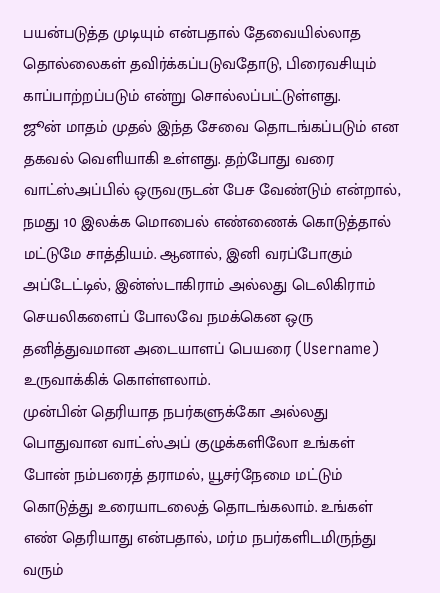பயன்படுத்த முடியும் என்பதால் தேவையில்லாத தொல்லைகள் தவிர்க்கப்படுவதோடு, பிரைவசியும் காப்பாற்றப்படும் என்று சொல்லப்பட்டுள்ளது.
ஜூன் மாதம் முதல் இந்த சேவை தொடங்கப்படும் என தகவல் வெளியாகி உள்ளது. தற்போது வரை வாட்ஸ்அப்பில் ஒருவருடன் பேச வேண்டும் என்றால், நமது 10 இலக்க மொபைல் எண்ணைக் கொடுத்தால் மட்டுமே சாத்தியம். ஆனால், இனி வரப்போகும் அப்டேட்டில், இன்ஸ்டாகிராம் அல்லது டெலிகிராம் செயலிகளைப் போலவே நமக்கென ஒரு தனித்துவமான அடையாளப் பெயரை (Username) உருவாக்கிக் கொள்ளலாம்.
முன்பின் தெரியாத நபர்களுக்கோ அல்லது பொதுவான வாட்ஸ்அப் குழுக்களிலோ உங்கள் போன் நம்பரைத் தராமல், யூசர்நேமை மட்டும் கொடுத்து உரையாடலைத் தொடங்கலாம். உங்கள் எண் தெரியாது என்பதால், மர்ம நபர்களிடமிருந்து வரும்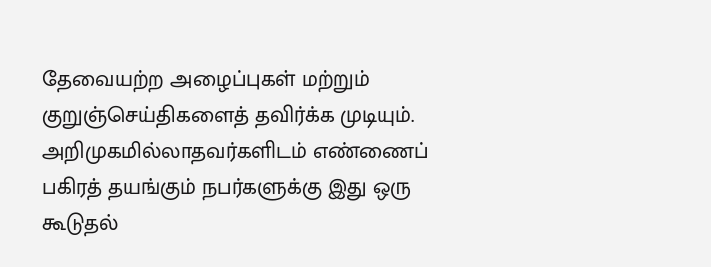தேவையற்ற அழைப்புகள் மற்றும் குறுஞ்செய்திகளைத் தவிர்க்க முடியும்.
அறிமுகமில்லாதவர்களிடம் எண்ணைப் பகிரத் தயங்கும் நபர்களுக்கு இது ஒரு கூடுதல்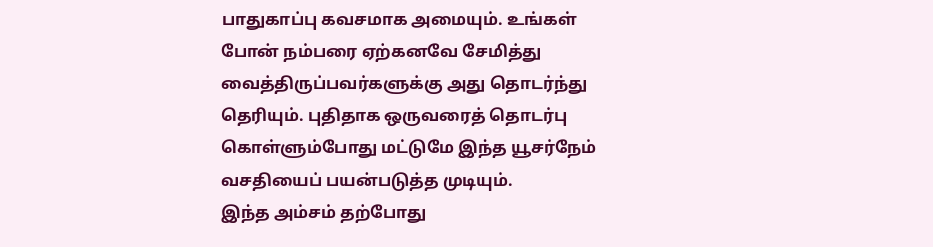பாதுகாப்பு கவசமாக அமையும். உங்கள் போன் நம்பரை ஏற்கனவே சேமித்து வைத்திருப்பவர்களுக்கு அது தொடர்ந்து தெரியும். புதிதாக ஒருவரைத் தொடர்பு கொள்ளும்போது மட்டுமே இந்த யூசர்நேம் வசதியைப் பயன்படுத்த முடியும்.
இந்த அம்சம் தற்போது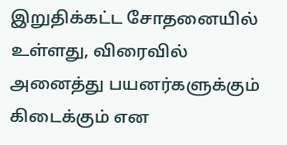இறுதிக்கட்ட சோதனையில் உள்ளது, விரைவில் அனைத்து பயனர்களுக்கும் கிடைக்கும் என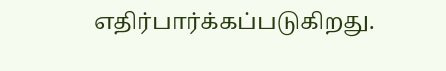எதிர்பார்க்கப்படுகிறது.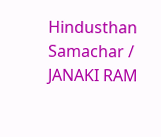Hindusthan Samachar / JANAKI RAM